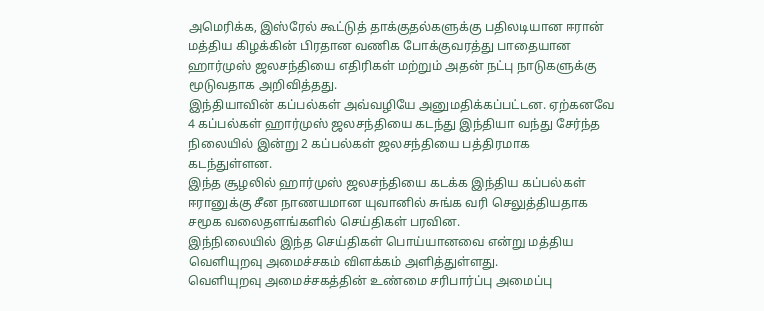அமெரிக்க, இஸ்ரேல் கூட்டுத் தாக்குதல்களுக்கு பதிலடியான ஈரான் மத்திய கிழக்கின் பிரதான வணிக போக்குவரத்து பாதையான ஹார்முஸ் ஜலசந்தியை எதிரிகள் மற்றும் அதன் நட்பு நாடுகளுக்கு மூடுவதாக அறிவித்தது.
இந்தியாவின் கப்பல்கள் அவ்வழியே அனுமதிக்கப்பட்டன. ஏற்கனவே 4 கப்பல்கள் ஹார்முஸ் ஜலசந்தியை கடந்து இந்தியா வந்து சேர்ந்த நிலையில் இன்று 2 கப்பல்கள் ஜலசந்தியை பத்திரமாக கடந்துள்ளன.
இந்த சூழலில் ஹார்முஸ் ஜலசந்தியை கடக்க இந்திய கப்பல்கள் ஈரானுக்கு சீன நாணயமான யுவானில் சுங்க வரி செலுத்தியதாக சமூக வலைதளங்களில் செய்திகள் பரவின.
இந்நிலையில் இந்த செய்திகள் பொய்யானவை என்று மத்திய வெளியுறவு அமைச்சகம் விளக்கம் அளித்துள்ளது.
வெளியுறவு அமைச்சகத்தின் உண்மை சரிபார்ப்பு அமைப்பு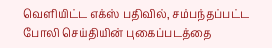வெளியிட்ட எக்ஸ் பதிவில், சம்பந்தப்பட்ட போலி செய்தியின் புகைப்படத்தை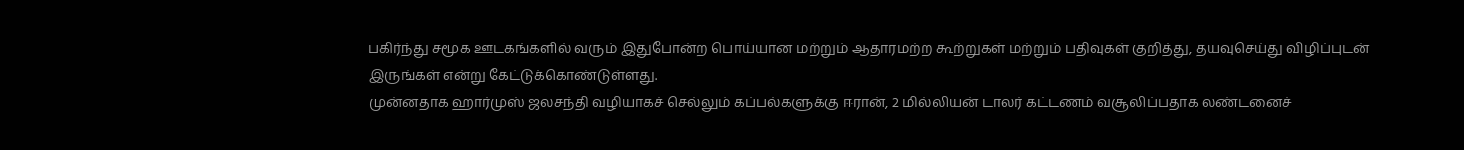பகிர்ந்து சமூக ஊடகங்களில் வரும் இதுபோன்ற பொய்யான மற்றும் ஆதாரமற்ற கூற்றுகள் மற்றும் பதிவுகள் குறித்து, தயவுசெய்து விழிப்புடன் இருங்கள் என்று கேட்டுக்கொண்டுள்ளது.
முன்னதாக ஹார்முஸ் ஜலசந்தி வழியாகச் செல்லும் கப்பல்களுக்கு ஈரான், 2 மில்லியன் டாலர் கட்டணம் வசூலிப்பதாக லண்டனைச்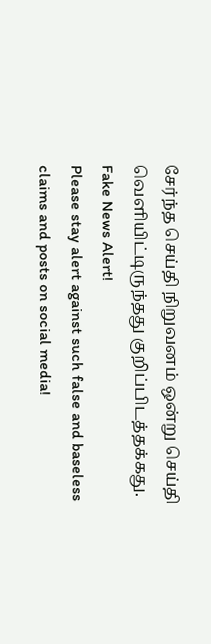சேர்ந்த செய்தி நிறுவனம் ஒன்று செய்தி வெளியிட்டிருந்தது குறிப்பிடத்தக்கது.
Fake News Alert!
Please stay alert against such false and baseless claims and posts on social media!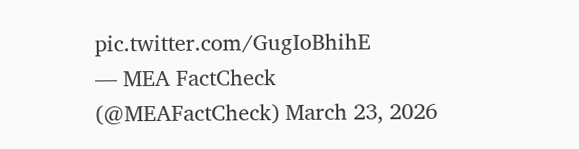pic.twitter.com/GugIoBhihE
— MEA FactCheck (@MEAFactCheck) March 23, 2026